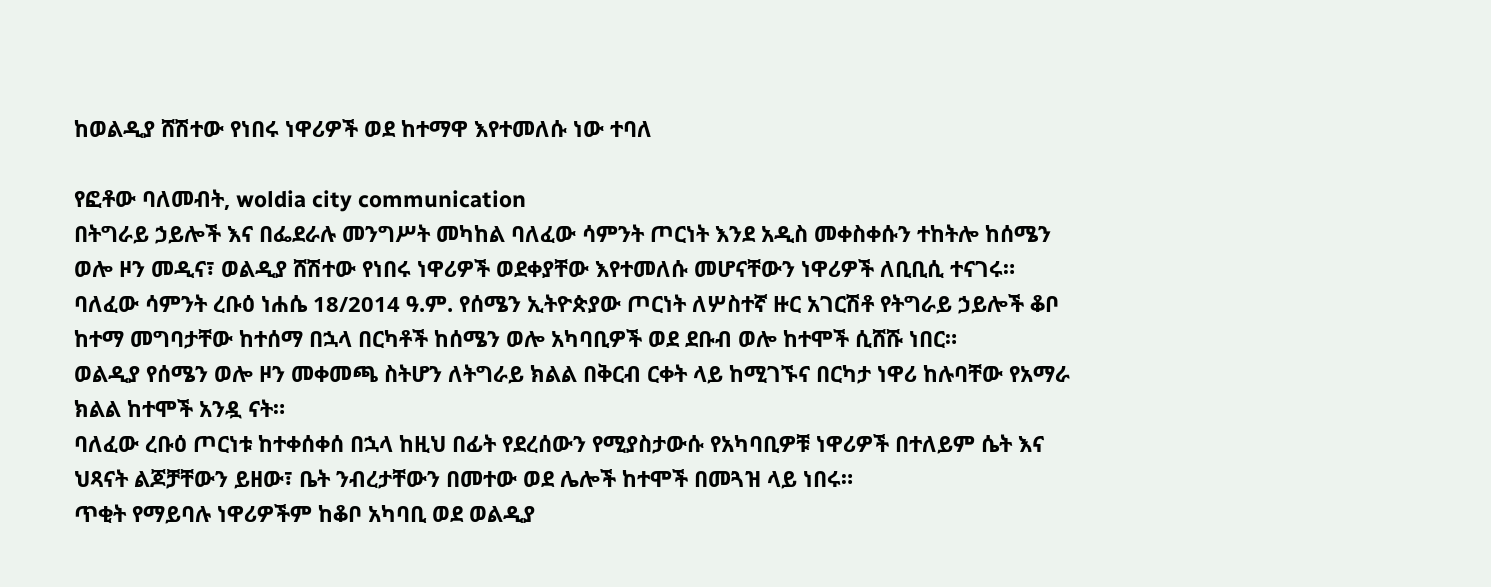ከወልዲያ ሸሽተው የነበሩ ነዋሪዎች ወደ ከተማዋ እየተመለሱ ነው ተባለ

የፎቶው ባለመብት, woldia city communication
በትግራይ ኃይሎች እና በፌደራሉ መንግሥት መካከል ባለፈው ሳምንት ጦርነት እንደ አዲስ መቀስቀሱን ተከትሎ ከሰሜን ወሎ ዞን መዲና፣ ወልዲያ ሸሽተው የነበሩ ነዋሪዎች ወደቀያቸው እየተመለሱ መሆናቸውን ነዋሪዎች ለቢቢሲ ተናገሩ።
ባለፈው ሳምንት ረቡዕ ነሐሴ 18/2014 ዓ.ም. የሰሜን ኢትዮጵያው ጦርነት ለሦስተኛ ዙር አገርሽቶ የትግራይ ኃይሎች ቆቦ ከተማ መግባታቸው ከተሰማ በኋላ በርካቶች ከሰሜን ወሎ አካባቢዎች ወደ ደቡብ ወሎ ከተሞች ሲሸሹ ነበር።
ወልዲያ የሰሜን ወሎ ዞን መቀመጫ ስትሆን ለትግራይ ክልል በቅርብ ርቀት ላይ ከሚገኙና በርካታ ነዋሪ ከሉባቸው የአማራ ክልል ከተሞች አንዷ ናት።
ባለፈው ረቡዕ ጦርነቱ ከተቀሰቀሰ በኋላ ከዚህ በፊት የደረሰውን የሚያስታውሱ የአካባቢዎቹ ነዋሪዎች በተለይም ሴት እና ህጻናት ልጆቻቸውን ይዘው፣ ቤት ንብረታቸውን በመተው ወደ ሌሎች ከተሞች በመጓዝ ላይ ነበሩ።
ጥቂት የማይባሉ ነዋሪዎችም ከቆቦ አካባቢ ወደ ወልዲያ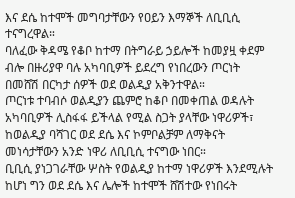እና ደሴ ከተሞች መግባታቸውን የዐይን እማኞች ለቢቢሲ ተናግረዋል።
ባለፈው ቅዳሜ የቆቦ ከተማ በትግራይ ኃይሎች ከመያዟ ቀደም ብሎ በዙሪያዋ ባሉ አካባቢዎች ይደረግ የነበረውን ጦርነት በመሸሽ በርካታ ሰዎች ወደ ወልዲያ አቅንተዋል።
ጦርነቱ ተባብሶ ወልዲያን ጨምሮ ከቆቦ በመቀጠል ወዳሉት አካባቢዎች ሊስፋፋ ይችላል የሚል ስጋት ያላቸው ነዋሪዎች፣ ከወልዲያ ባሻገር ወደ ደሴ እና ኮምቦልቻም ለማቅናት መነሳታቸውን አንድ ነዋሪ ለቢቢሲ ተናግው ነበር።
ቢቢሲ ያነጋገራቸው ሦስት የወልዲያ ከተማ ነዋሪዎች እንደሚሉት ከሆነ ግን ወደ ደሴ እና ሌሎች ከተሞች ሸሽተው የነበሩት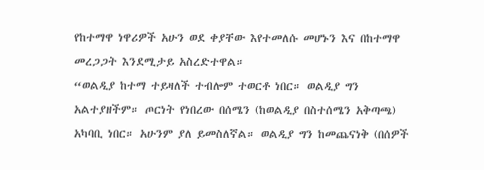የከተማዋ ነዋሪዎች አሁን ወደ ቀያቸው እየተመለሱ መሆኑን እና በከተማዋ መረጋጋት እንደሚታይ አስረድተዋል።
“ወልዲያ ከተማ ተይዛለች ተብሎም ተወርቶ ነበር። ወልዲያ ግን አልተያዘችም። ጦርነት የነበረው በሰሜን (ከወልዲያ በስተሰሜን አቅጣጫ) አካባቢ ነበር። አሁንም ያለ ይመስለኛል። ወልዲያ ግን ከመጨናነቅ (በሰዎች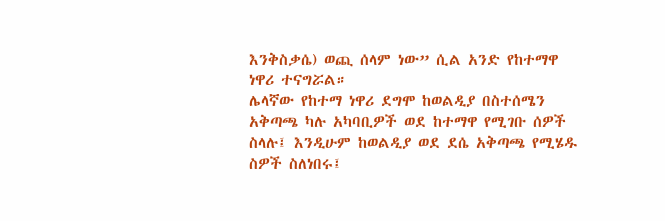እንቅስቃሴ) ወጪ ሰላም ነው” ሲል አንድ የከተማዋ ነዋሪ ተናግሯል።
ሌላኛው የከተማ ነዋሪ ደግሞ ከወልዲያ በስተሰሜን አቅጣጫ ካሉ አካባቢዎች ወደ ከተማዋ የሚገቡ ሰዎች ስላሉ፤ እንዲሁም ከወልዲያ ወደ ደሴ አቅጣጫ የሚሄዱ ስዎች ስለነበሩ፤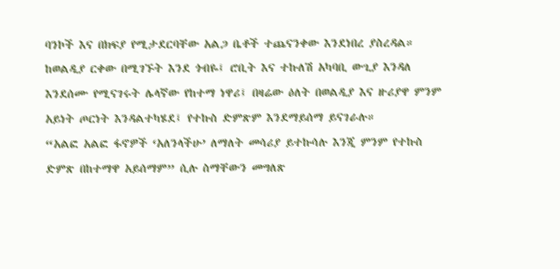ባንኮች እና በክፍያ የሚታደርባቸው አልጋ ቤቶች ተጨናንቀው እንደነበረ ያስረዳል።
ከወልዲያ ርቀው በሚገኙት እንደ ጎብዬ፤ ሮቢት እና ተኩለሽ አካባቢ ውጊያ እንዳለ እንደሰሙ የሚናገሩት ሌላኛው የከተማ ነዋሪ፤ በዛሬው ዕለት በወልዲያ እና ዙሪያዋ ምንም አይነት ጦርነት እንዳልተካሄደ፤ የተኩስ ድምጽም እንደማይሰማ ይናገራሉ።
“አልፎ አልፎ ፋኖዎች ‘አለንላችሁ’ ለማለት መሳሪያ ይተኩሳሉ እንጂ ምንም የተኩስ ድምጽ በከተማዋ አይሰማም” ሲሉ ስማቸውን መግለጽ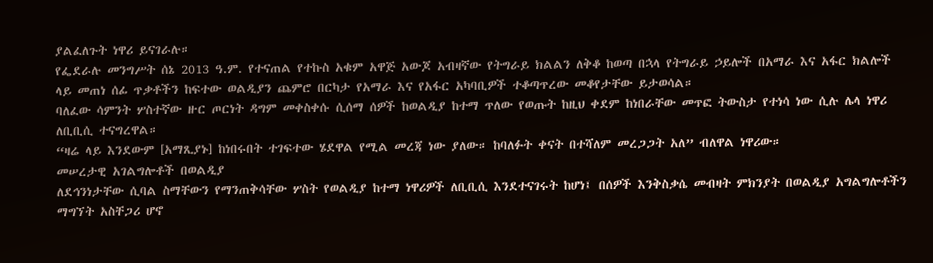ያልፈለጉት ነዋሪ ይናገራሉ።
የፌደራሉ መንግሥት ሰኔ 2013 ዓ.ም. የተናጠል የተኩስ አቁም አዋጅ አውጆ አብዛኛው የትግራይ ክልልን ለቅቆ ከወጣ በኋላ የትግራይ ኃይሎች በአማራ እና አፋር ክልሎች ላይ መጠነ ሰፊ ጥቃቶችን ከፍተው ወልዲያን ጨምሮ በርካታ የአማራ እና የአፋር አካባቢዎች ተቆጣጥረው መቆየታቸው ይታወሳል።
ባለፈው ሳምንት ሦስተኛው ዙር ጦርነት ዳግም መቀስቀሱ ሲሰማ ሰዎች ከወልዲያ ከተማ ጥለው የወጡት ከዚህ ቀደም ከነበራቸው መጥፎ ትውስታ የተነሳ ነው ሲሉ ሌላ ነዋሪ ለቢቢሲ ተናግረዋል።
“ዛሬ ላይ እንደውም [አማጺያኑ] ከነበሩበት ተገፍተው ሄደዋል የሚል መረጃ ነው ያለው። ከባለፉት ቀናት በተሻለም መረጋጋት አለ” ብለዋል ነዋሪው።
መሠረታዊ አገልግሎቶች በወልዲያ
ለደኅንነታቸው ሲባል ስማቸውን የማንጠቅሳቸው ሦስት የወልዲያ ከተማ ነዋሪዎች ለቢቢሲ እንደተናገሩት ከሆነ፤ በሰዎች እንቅስቃሴ መብዛት ምክንያት በወልዲያ አግልግሎቶችን ማግኘት አስቸጋሪ ሆኖ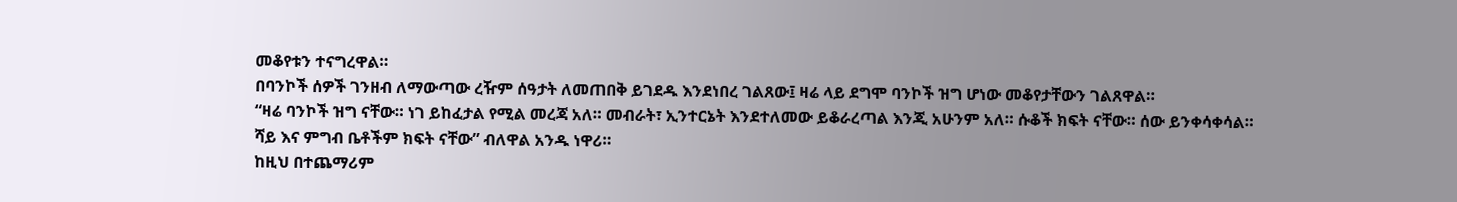መቆየቱን ተናግረዋል።
በባንኮች ሰዎች ገንዘብ ለማውጣው ረዥም ሰዓታት ለመጠበቅ ይገደዱ እንደነበረ ገልጸው፤ ዛሬ ላይ ደግሞ ባንኮች ዝግ ሆነው መቆየታቸውን ገልጸዋል።
“ዛሬ ባንኮች ዝግ ናቸው። ነገ ይከፈታል የሚል መረጃ አለ። መብራት፣ ኢንተርኔት እንደተለመው ይቆራረጣል እንጂ አሁንም አለ። ሱቆች ክፍት ናቸው። ሰው ይንቀሳቀሳል። ሻይ እና ምግብ ቤቶችም ክፍት ናቸው” ብለዋል አንዱ ነዋሪ።
ከዚህ በተጨማሪም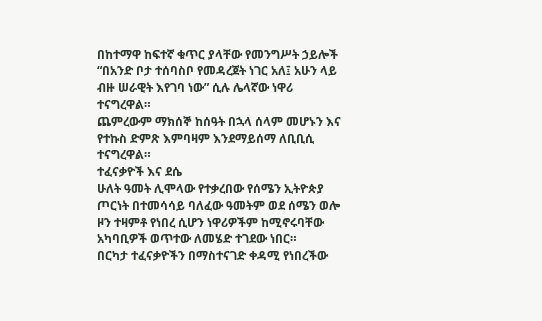በከተማዋ ከፍተኛ ቁጥር ያላቸው የመንግሥት ኃይሎች “በአንድ ቦታ ተሰባስቦ የመዳረጀት ነገር አለ፤ አሁን ላይ ብዙ ሠራዊት እየገባ ነው” ሲሉ ሌላኛው ነዋሪ ተናግረዋል።
ጨምረውም ማክሰኞ ከሰዓት በኋላ ሰላም መሆኑን እና የተኩስ ድምጽ እምባዛም እንደማይሰማ ለቢቢሲ ተናግረዋል።
ተፈናቃዮች እና ደሴ
ሁለት ዓመት ሊሞላው የተቃረበው የሰሜን ኢትዮጵያ ጦርነት በተመሳሳይ ባለፈው ዓመትም ወደ ሰሜን ወሎ ዞን ተዛምቶ የነበረ ሲሆን ነዋሪዎችም ከሚኖሩባቸው አካባቢዎች ወጥተው ለመሄድ ተገደው ነበር።
በርካታ ተፈናቃዮችን በማስተናገድ ቀዳሚ የነበረችው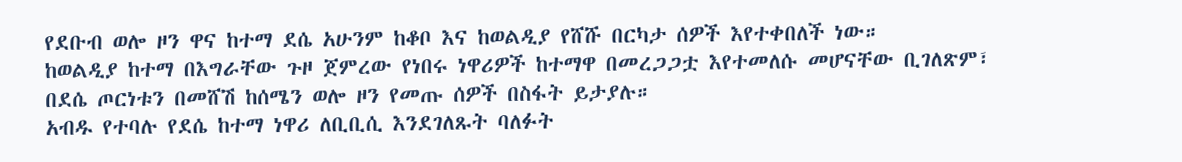የደቡብ ወሎ ዞን ዋና ከተማ ደሴ አሁንም ከቆቦ እና ከወልዲያ የሸሹ በርካታ ሰዎች እየተቀበለች ነው።
ከወልዲያ ከተማ በእግራቸው ጉዞ ጀምረው የነበሩ ነዋሪዎች ከተማዋ በመረጋጋቷ እየተመለሱ መሆናቸው ቢገለጽም፣ በደሴ ጦርነቱን በመሸሽ ከሰሜን ወሎ ዞን የመጡ ሰዎች በስፋት ይታያሉ።
አብዱ የተባሉ የደሴ ከተማ ነዋሪ ለቢቢሲ እንደገለጹት ባለፉት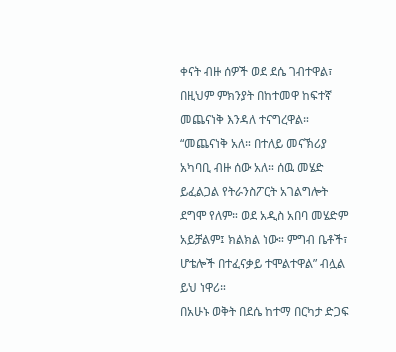ቀናት ብዙ ሰዎች ወደ ደሴ ገብተዋል፣ በዚህም ምክንያት በከተመዋ ከፍተኛ መጨናነቅ እንዳለ ተናግረዋል።
“መጨናነቅ አለ። በተለይ መናኽሪያ አካባቢ ብዙ ሰው አለ። ሰዉ መሄድ ይፈልጋል የትራንስፖርት አገልግሎት ደግሞ የለም። ወደ አዲስ አበባ መሄድም አይቻልም፤ ክልክል ነው። ምግብ ቤቶች፣ ሆቴሎች በተፈናቃይ ተሞልተዋል” ብሏል ይህ ነዋሪ።
በአሁኑ ወቅት በደሴ ከተማ በርካታ ድጋፍ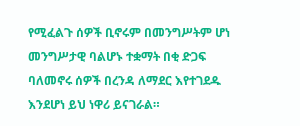የሚፈልጉ ሰዎች ቢኖሩም በመንግሥትም ሆነ መንግሥታዊ ባልሆኑ ተቋማት በቂ ድጋፍ ባለመኖሩ ሰዎች በረንዳ ለማደር እየተገደዱ እንደሆነ ይህ ነዋሪ ይናገራል።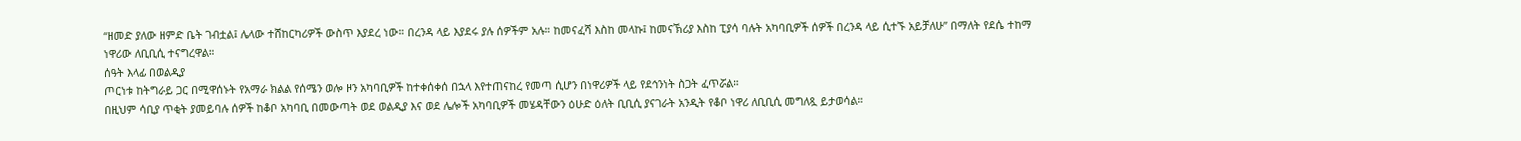“ዘመድ ያለው ዘምድ ቤት ገብቷል፤ ሌላው ተሸከርካሪዎች ውስጥ እያደረ ነው። በረንዳ ላይ እያደሩ ያሉ ሰዎችም አሉ። ከመናፈሻ እስከ መላኩ፤ ከመናኽሪያ እስከ ፒያሳ ባሉት አካባቢዎች ሰዎች በረንዳ ላይ ሲተኙ አይቻለሁ” በማለት የደሴ ተከማ ነዋሪው ለቢቢሲ ተናግረዋል።
ሰዓት እላፊ በወልዲያ
ጦርነቱ ከትግራይ ጋር በሚዋሰኑት የአማራ ክልል የሰሜን ወሎ ዞን አካባቢዎች ከተቀሰቀሰ በኋላ እየተጠናከረ የመጣ ሲሆን በነዋሪዎች ላይ የደኅንነት ስጋት ፈጥሯል።
በዚህም ሳቢያ ጥቂት ያመይባሉ ሰዎች ከቆቦ አካባቢ በመውጣት ወደ ወልዲያ እና ወደ ሌሎች አካባቢዎች መሄዳቸውን ዕሁድ ዕለት ቢቢሲ ያናገራት አንዲት የቆቦ ነዋሪ ለቢቢሲ መግለጿ ይታወሳል።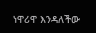ነዋሪዋ እንዳለችው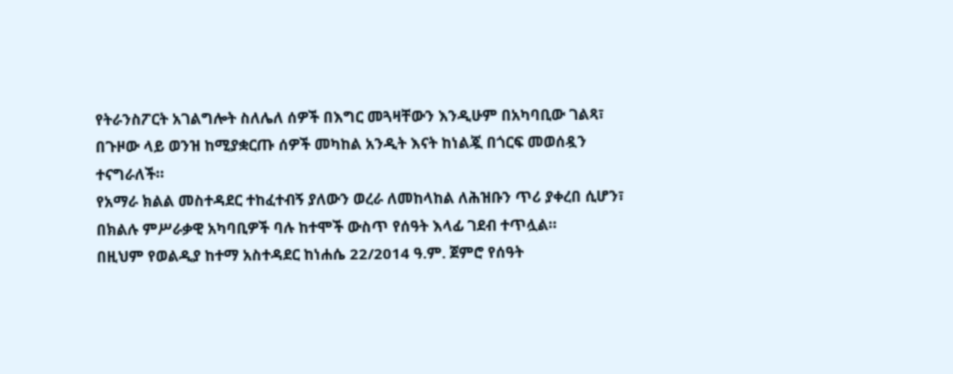የትራንስፖርት አገልግሎት ስለሌለ ሰዎች በእግር መጓዛቸውን እንዲሁም በአካባቢው ገልጻ፣ በጉዞው ላይ ወንዝ ከሚያቋርጡ ሰዎች መካከል አንዲት እናት ከነልጇ በጎርፍ መወሰዷን ተናግራለች።
የአማራ ክልል መስተዳደር ተከፈተብኝ ያለውን ወረራ ለመከላከል ለሕዝቡን ጥሪ ያቀረበ ሲሆን፣ በክልሉ ምሥራቃዊ አካባቢዎች ባሉ ከተሞች ውስጥ የሰዓት እላፊ ገደብ ተጥሏል።
በዚህም የወልዲያ ከተማ አስተዳደር ከነሐሴ 22/2014 ዓ.ም. ጀምሮ የሰዓት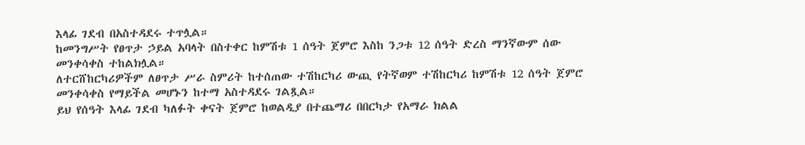እላፊ ገደብ በአስተዳደሩ ተጥሏል።
ከመንግሥት የፀጥታ ኃይል አባላት በስተቀር ከምሽቱ 1 ሰዓት ጀምሮ እስከ ንጋቱ 12 ሰዓት ድረስ ማንኛውም ሰው መንቀሳቀስ ተከልክሏል።
ለተርሸከርካሪዎችም ለፀጥታ ሥራ ስምሪት ከተሰጠው ተሽከርካሪ ውጪ የትኛወም ተሽከርካሪ ከምሽቱ 12 ሰዓት ጀምሮ መንቀሳቀስ የማይችል መሆኑን ከተማ አስተዳደሩ ገልጿል።
ይህ የሰዓት እላፊ ገደብ ካለፉት ቀናት ጀምሮ ከወልዲያ በተጨማሪ በበርካታ የአማራ ክልል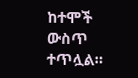ከተሞች ውስጥ ተጥሏል።